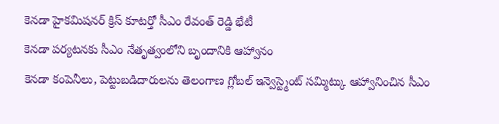కెనడా హైకమిషనర్ క్రిస్ కూటర్తో సీఎం రేవంత్ రెడ్డి భేటీ
కెనడా పర్యటనకు సీఎం నేతృత్వంలోని బృందానికి ఆహ్వానం
కెనడా కంపెనీలు, పెట్టుబడిదారులను తెలంగాణ గ్లోబల్ ఇన్వెస్ట్మెంట్ సమ్మిట్కు ఆహ్వానించిన సీఎం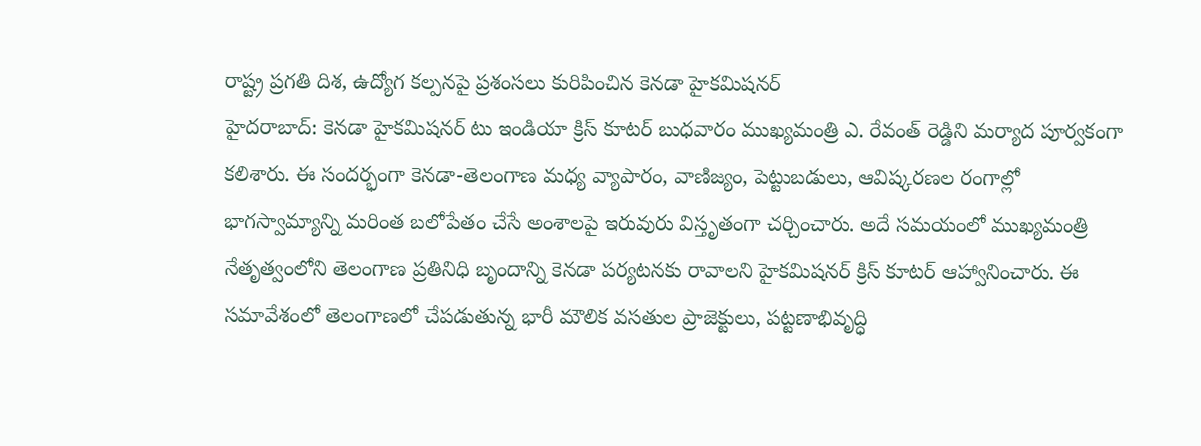రాష్ట్ర ప్రగతి దిశ, ఉద్యోగ కల్పనపై ప్రశంసలు కురిపించిన కెనడా హైకమిషనర్
హైదరాబాద్: కెనడా హైకమిషనర్ టు ఇండియా క్రిస్ కూటర్ బుధవారం ముఖ్యమంత్రి ఎ. రేవంత్ రెడ్డిని మర్యాద పూర్వకంగా కలిశారు. ఈ సందర్భంగా కెనడా-తెలంగాణ మధ్య వ్యాపారం, వాణిజ్యం, పెట్టుబడులు, ఆవిష్కరణల రంగాల్లో భాగస్వామ్యాన్ని మరింత బలోపేతం చేసే అంశాలపై ఇరువురు విస్తృతంగా చర్చించారు. అదే సమయంలో ముఖ్యమంత్రి నేతృత్వంలోని తెలంగాణ ప్రతినిధి బృందాన్ని కెనడా పర్యటనకు రావాలని హైకమిషనర్ క్రిస్ కూటర్ ఆహ్వానించారు. ఈ సమావేశంలో తెలంగాణలో చేపడుతున్న భారీ మౌలిక వసతుల ప్రాజెక్టులు, పట్టణాభివృద్ధి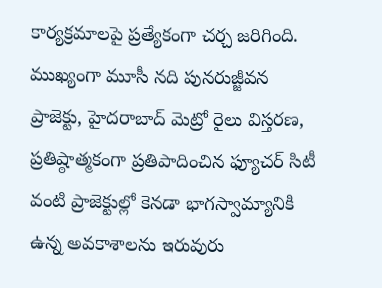కార్యక్రమాలపై ప్రత్యేకంగా చర్చ జరిగింది.
ముఖ్యంగా మూసీ నది పునరుజ్జీవన ప్రాజెక్టు, హైదరాబాద్ మెట్రో రైలు విస్తరణ, ప్రతిష్ఠాత్మకంగా ప్రతిపాదించిన ఫ్యూచర్ సిటీ వంటి ప్రాజెక్టుల్లో కెనడా భాగస్వామ్యానికి ఉన్న అవకాశాలను ఇరువురు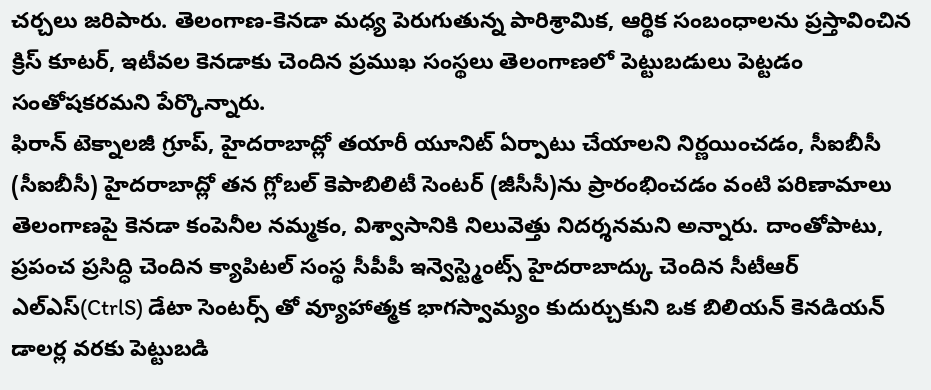చర్చలు జరిపారు. తెలంగాణ-కెనడా మధ్య పెరుగుతున్న పారిశ్రామిక, ఆర్థిక సంబంధాలను ప్రస్తావించిన క్రిస్ కూటర్, ఇటీవల కెనడాకు చెందిన ప్రముఖ సంస్థలు తెలంగాణలో పెట్టుబడులు పెట్టడం సంతోషకరమని పేర్కొన్నారు.
ఫిరాన్ టెక్నాలజీ గ్రూప్, హైదరాబాద్లో తయారీ యూనిట్ ఏర్పాటు చేయాలని నిర్ణయించడం, సీఐబీసీ (సీఐబీసీ) హైదరాబాద్లో తన గ్లోబల్ కెపాబిలిటీ సెంటర్ (జీసీసీ)ను ప్రారంభించడం వంటి పరిణామాలు తెలంగాణపై కెనడా కంపెనీల నమ్మకం, విశ్వాసానికి నిలువెత్తు నిదర్శనమని అన్నారు. దాంతోపాటు, ప్రపంచ ప్రసిద్ధి చెందిన క్యాపిటల్ సంస్థ సీపీపీ ఇన్వెస్ట్మెంట్స్ హైదరాబాద్కు చెందిన సీటీఆర్ ఎల్ఎస్(CtrlS) డేటా సెంటర్స్ తో వ్యూహాత్మక భాగస్వామ్యం కుదుర్చుకుని ఒక బిలియన్ కెనడియన్ డాలర్ల వరకు పెట్టుబడి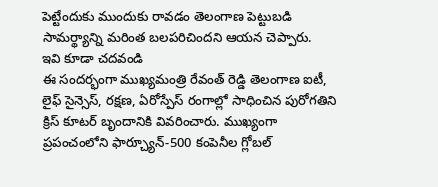పెట్టేందుకు ముందుకు రావడం తెలంగాణ పెట్టుబడి సామర్థ్యాన్ని మరింత బలపరిచిందని ఆయన చెప్పారు.
ఇవి కూడా చదవండి
ఈ సందర్భంగా ముఖ్యమంత్రి రేవంత్ రెడ్డి తెలంగాణ ఐటీ, లైఫ్ సైన్సెస్, రక్షణ, ఏరోస్పేస్ రంగాల్లో సాధించిన పురోగతిని క్రిస్ కూటర్ బృందానికి వివరించారు. ముఖ్యంగా ప్రపంచంలోని ఫార్చ్యూన్-500 కంపెనీల గ్లోబల్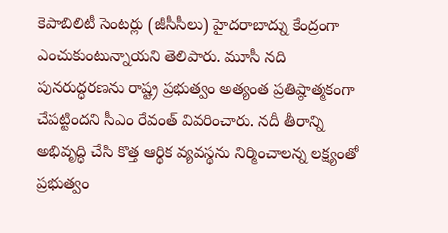కెపాబిలిటీ సెంటర్లు (జీసీసీలు) హైదరాబాద్ను కేంద్రంగా ఎంచుకుంటున్నాయని తెలిపారు. మూసీ నది పునరుద్ధరణను రాష్ట్ర ప్రభుత్వం అత్యంత ప్రతిష్ఠాత్మకంగా చేపట్టిందని సీఎం రేవంత్ వివరించారు. నదీ తీరాన్ని అభివృద్ధి చేసి కొత్త ఆర్థిక వ్యవస్థను నిర్మించాలన్న లక్ష్యంతో ప్రభుత్వం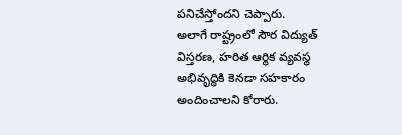పనిచేస్తోందని చెప్పారు.
అలాగే రాష్ట్రంలో సౌర విద్యుత్ విస్తరణ, హరిత ఆర్థిక వ్యవస్థ అభివృద్ధికి కెనడా సహకారం అందించాలని కోరారు.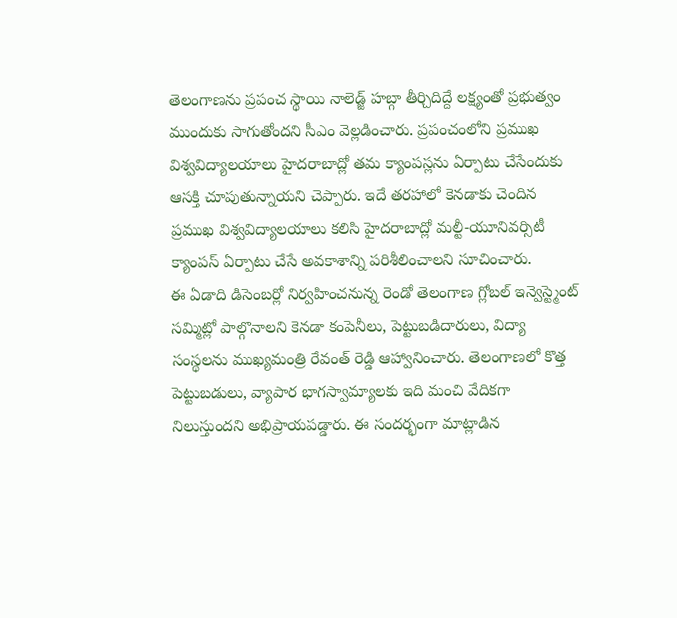తెలంగాణను ప్రపంచ స్థాయి నాలెడ్జ్ హబ్గా తీర్చిదిద్దే లక్ష్యంతో ప్రభుత్వం ముందుకు సాగుతోందని సీఎం వెల్లడించారు. ప్రపంచంలోని ప్రముఖ విశ్వవిద్యాలయాలు హైదరాబాద్లో తమ క్యాంపస్లను ఏర్పాటు చేసేందుకు ఆసక్తి చూపుతున్నాయని చెప్పారు. ఇదే తరహాలో కెనడాకు చెందిన ప్రముఖ విశ్వవిద్యాలయాలు కలిసి హైదరాబాద్లో మల్టీ-యూనివర్సిటీ క్యాంపస్ ఏర్పాటు చేసే అవకాశాన్ని పరిశీలించాలని సూచించారు.
ఈ ఏడాది డిసెంబర్లో నిర్వహించనున్న రెండో తెలంగాణ గ్లోబల్ ఇన్వెస్ట్మెంట్ సమ్మిట్లో పాల్గొనాలని కెనడా కంపెనీలు, పెట్టుబడిదారులు, విద్యా సంస్థలను ముఖ్యమంత్రి రేవంత్ రెడ్డి ఆహ్వానించారు. తెలంగాణలో కొత్త పెట్టుబడులు, వ్యాపార భాగస్వామ్యాలకు ఇది మంచి వేదికగా నిలుస్తుందని అభిప్రాయపడ్డారు. ఈ సందర్భంగా మాట్లాడిన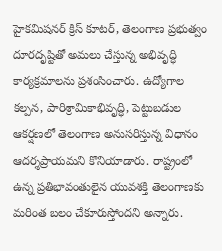హైకమిషనర్ క్రిస్ కూటర్, తెలంగాణ ప్రభుత్వం దూరదృష్టితో అమలు చేస్తున్న అభివృద్ధి కార్యక్రమాలను ప్రశంసించారు. ఉద్యోగాల కల్పన, పారిశ్రామికాభివృద్ధి, పెట్టుబడుల ఆకర్షణలో తెలంగాణ అనుసరిస్తున్న విధానం ఆదర్శప్రాయమని కొనియాడారు. రాష్ట్రంలో ఉన్న ప్రతిభావంతులైన యువశక్తి తెలంగాణకు మరింత బలం చేకూరుస్తోందని అన్నారు.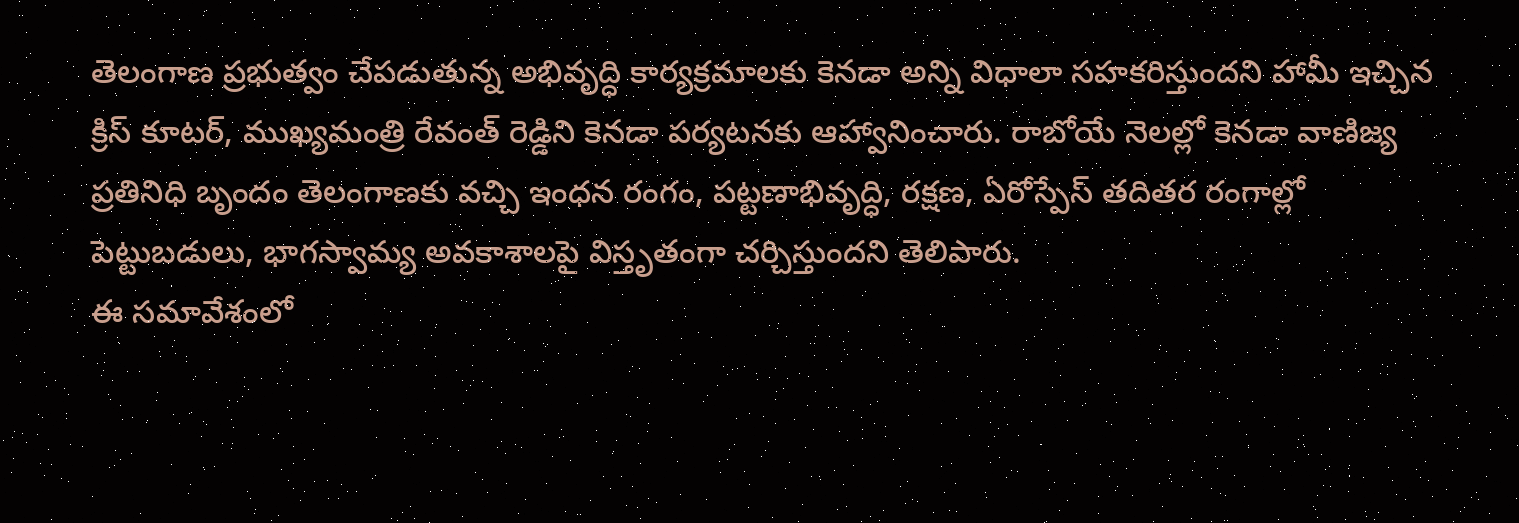తెలంగాణ ప్రభుత్వం చేపడుతున్న అభివృద్ధి కార్యక్రమాలకు కెనడా అన్ని విధాలా సహకరిస్తుందని హామీ ఇచ్చిన క్రిస్ కూటర్, ముఖ్యమంత్రి రేవంత్ రెడ్డిని కెనడా పర్యటనకు ఆహ్వానించారు. రాబోయే నెలల్లో కెనడా వాణిజ్య ప్రతినిధి బృందం తెలంగాణకు వచ్చి ఇంధన రంగం, పట్టణాభివృద్ధి, రక్షణ, ఏరోస్పేస్ తదితర రంగాల్లో పెట్టుబడులు, భాగస్వామ్య అవకాశాలపై విస్తృతంగా చర్చిస్తుందని తెలిపారు.
ఈ సమావేశంలో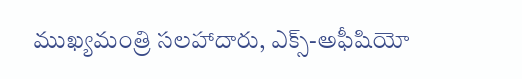ముఖ్యమంత్రి సలహాదారు, ఎక్స్-అఫీషియో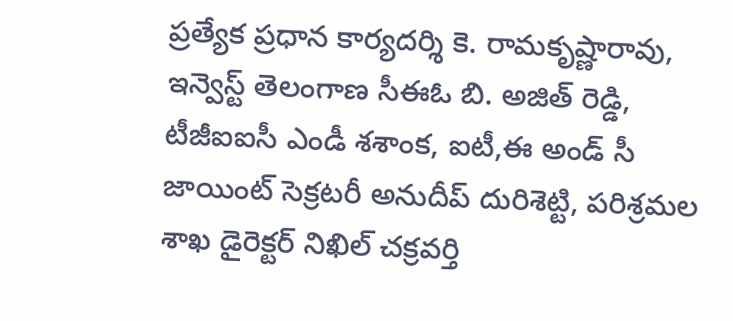ప్రత్యేక ప్రధాన కార్యదర్శి కె. రామకృష్ణారావు, ఇన్వెస్ట్ తెలంగాణ సీఈఓ బి. అజిత్ రెడ్డి, టీజీఐఐసీ ఎండీ శశాంక, ఐటీ,ఈ అండ్ సీ జాయింట్ సెక్రటరీ అనుదీప్ దురిశెట్టి, పరిశ్రమల శాఖ డైరెక్టర్ నిఖిల్ చక్రవర్తి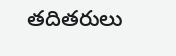తదితరులు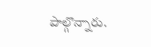పాల్గొన్నారు.